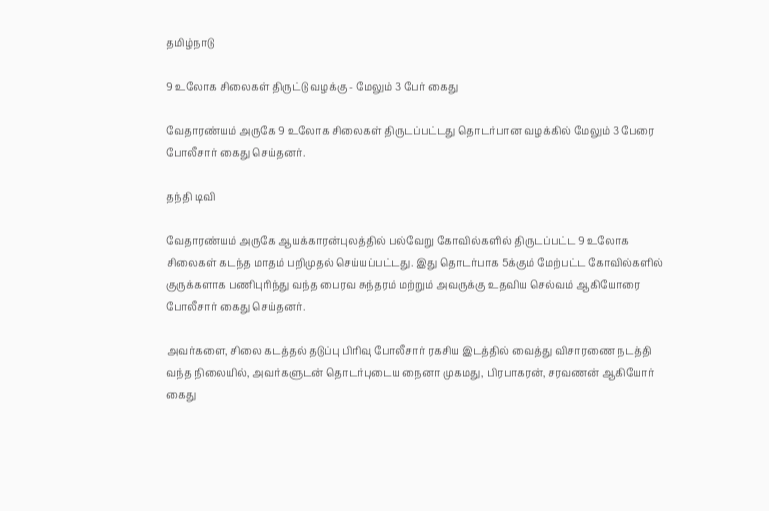தமிழ்நாடு

9 உலோக சிலைகள் திருட்டு வழக்கு - மேலும் 3 பேர் கைது

வேதாரண்யம் அருகே 9 உலோக சிலைகள் திருடப்பட்டது தொடர்பான வழக்கில் மேலும் 3 பேரை போலீசார் கைது செய்தனர்.

தந்தி டிவி

வேதாரண்யம் அருகே ஆயக்காரன்புலத்தில் பல்வேறு கோவில்களில் திருடப்பட்ட 9 உலோக சிலைகள் கடந்த மாதம் பறிமுதல் செய்யப்பட்டது. இது தொடர்பாக 5க்கும் மேற்பட்ட கோவில்களில் குருக்களாக பணிபுரிந்து வந்த பைரவ சுந்தரம் மற்றும் அவருக்கு உதவிய செல்வம் ஆகியோரை போலீசார் கைது செய்தனர்.

அவர்களை, சிலை கடத்தல் தடுப்பு பிரிவு போலீசார் ரகசிய இடத்தில் வைத்து விசாரணை நடத்தி வந்த நிலையில், அவர்களுடன் தொடர்புடைய நைனா முகமது, பிரபாகரன், சரவணன் ஆகியோர் கைது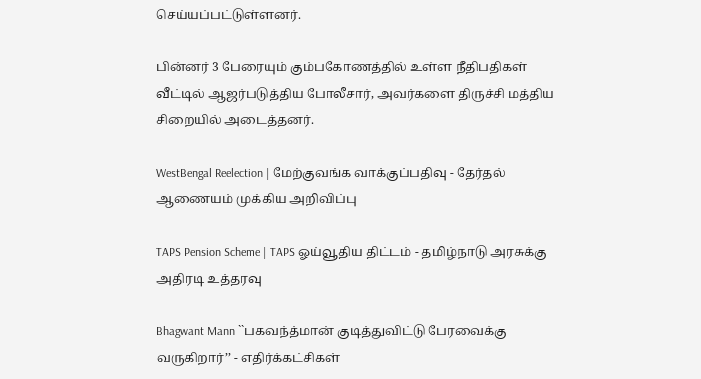செய்யப்பட்டுள்ளனர்.

பின்னர் 3 பேரையும் கும்பகோணத்தில் உள்ள நீதிபதிகள் வீட்டில் ஆஜர்படுத்திய போலீசார், அவர்களை திருச்சி மத்திய சிறையில் அடைத்தனர்.

WestBengal Reelection | மேற்குவங்க வாக்குப்பதிவு - தேர்தல் ஆணையம் முக்கிய அறிவிப்பு

TAPS Pension Scheme | TAPS ஓய்வூதிய திட்டம் - தமிழ்நாடு அரசுக்கு அதிரடி உத்தரவு

Bhagwant Mann ``பகவந்த்மான் குடித்துவிட்டு பேரவைக்கு வருகிறார்’’ - எதிர்க்கட்சிகள்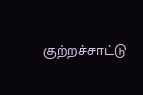குற்றச்சாட்டு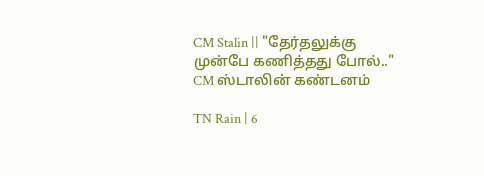CM Stalin || "தேர்தலுக்கு முன்பே கணித்தது போல்.." CM ஸ்டாலின் கண்டனம்

TN Rain | 6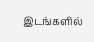இடங்களில்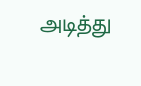அடித்து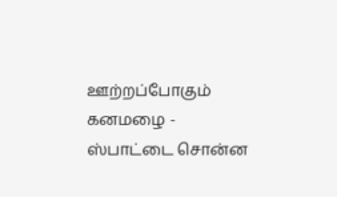ஊற்றப்போகும் கனமழை - ஸ்பாட்டை சொன்ன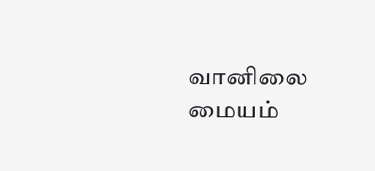வானிலை மையம்